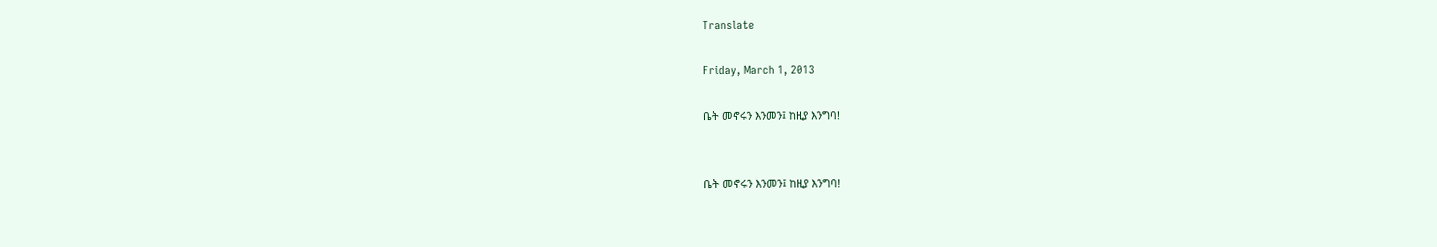Translate

Friday, March 1, 2013

ቤት መኖሩን እንመን፤ ከዚያ እንግባ!


ቤት መኖሩን እንመን፤ ከዚያ እንግባ!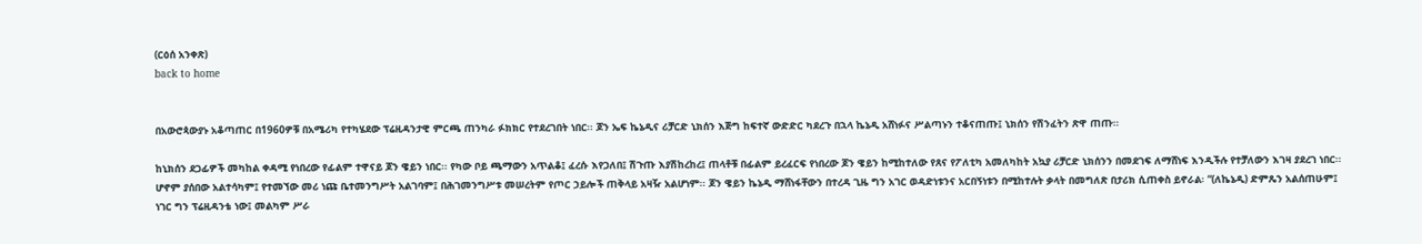(ርዕሰ አንቀጽ)
back to home


በአውሮጳውያኑ አቆጣጠር በ1960ዎቹ በአሜሪካ የተካሄደው ፕሬዚዳንታዊ ምርጫ ጠንካራ ፉክክር የተደረገበት ነበር፡፡ ጆን ኤፍ ኬኔዲና ሪቻርድ ኒክሰን እጅግ ከፍተኛ ውድድር ካደረጉ በኋላ ኬኔዲ አሸነፉና ሥልጣኑን ተቆናጠጡ፤ ኒክሰን የሽንፈትን ጽዋ ጠጡ፡፡

ከኒክሰን ደጋፊዎች መካከል ቀዳሚ የነበረው የፊልም ተዋናይ ጆን ዌይን ነበር፡፡ የካው ቦይ ጫማውን አጥልቆ፤ ፈረሱ እየጋለበ፤ ሽጉጡ እያሽከረከረ፤ ጠላቶቹ በፊልም ይረፈርፍ የነበረው ጆን ዌይን ከሚከተለው የጸና የፖለቲካ አመለካከት አኳያ ሪቻርድ ኒክሰንን በመደገፍ ለማሸነፍ እንዲችሉ የተቻለውን እገዛ ያደረገ ነበር፡፡ ሆኖም ያሰበው አልተሳካም፤ የተመኘው መሪ ነጩ ቤተመንግሥት አልገባም፤ በሕገመንግሥቱ መሠረትም የጦር ኃይሎች ጠቅላይ አዛዥ አልሆነም፡፡ ጆን ዌይን ኬኔዲ ማሸነፋቸውን በተረዳ ጊዜ ግን አገር ወዳድነቱንና አርበኝነቱን በሚከተሉት ቃላት በመግለጽ በታሪክ ሲጠቀስ ይኖራል፡ “(ለኬኔዲ) ድምጼን አልሰጠሁም፤ ነገር ግን ፕሬዚዳንቴ ነው፤ መልካም ሥራ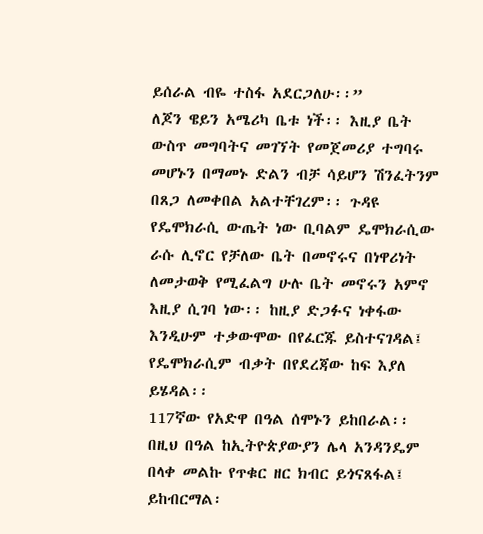ይሰራል ብዬ ተስፋ አደርጋለሁ፡፡”
ለጆን ዌይን አሜሪካ ቤቱ ነች፡፡ እዚያ ቤት ውስጥ መግባትና መገኘት የመጀመሪያ ተግባሩ መሆኑን በማመኑ ድልን ብቻ ሳይሆን ሽንፈትንም በጸጋ ለመቀበል አልተቸገረም፡፡ ጉዳዩ የዴሞክራሲ ውጤት ነው ቢባልም ዴሞክራሲው ራሱ ሊኖር የቻለው ቤት በመኖሩና በነዋሪነት ለመታወቅ የሚፈልግ ሁሉ ቤት መኖሩን አምኖ እዚያ ሲገባ ነው፡፡ ከዚያ ድጋፉና ነቀፋው እንዲሁም ተቃውሞው በየፈርጁ ይስተናገዳል፤ የዴሞክራሲም ብቃት በየደረጃው ከፍ እያለ ይሄዳል፡፡
117ኛው የአድዋ በዓል ሰሞኑን ይከበራል፡፡ በዚህ በዓል ከኢትዮጵያውያን ሌላ አንዳንዴም በላቀ መልኩ የጥቁር ዘር ክብር ይጎናጸፋል፤ ይከብርማል፡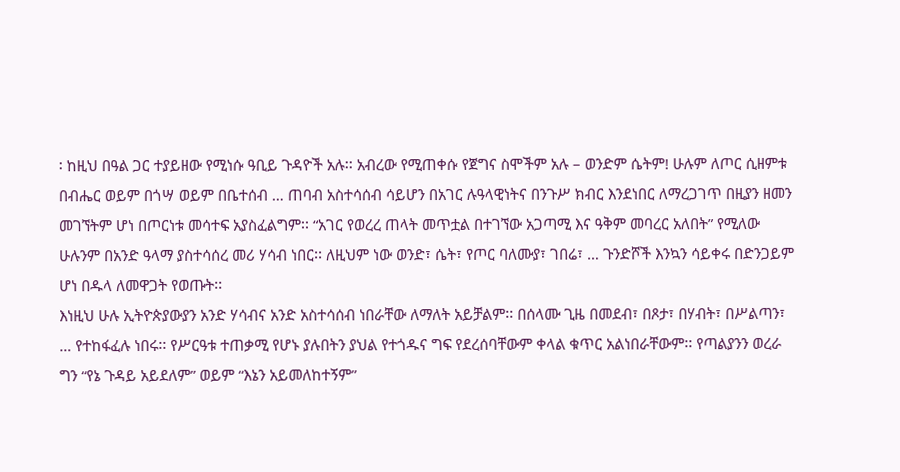፡ ከዚህ በዓል ጋር ተያይዘው የሚነሱ ዓቢይ ጉዳዮች አሉ፡፡ አብረው የሚጠቀሱ የጀግና ስሞችም አሉ – ወንድም ሴትም! ሁሉም ለጦር ሲዘምቱ በብሔር ወይም በጎሣ ወይም በቤተሰብ … ጠባብ አስተሳሰብ ሳይሆን በአገር ሉዓላዊነትና በንጉሥ ክብር እንደነበር ለማረጋገጥ በዚያን ዘመን መገኘትም ሆነ በጦርነቱ መሳተፍ አያስፈልግም፡፡ “አገር የወረረ ጠላት መጥቷል በተገኘው አጋጣሚ እና ዓቅም መባረር አለበት” የሚለው ሁሉንም በአንድ ዓላማ ያስተሳሰረ መሪ ሃሳብ ነበር፡፡ ለዚህም ነው ወንድ፣ ሴት፣ የጦር ባለሙያ፣ ገበሬ፣ … ጉንድሾች እንኳን ሳይቀሩ በድንጋይም ሆነ በዱላ ለመዋጋት የወጡት፡፡
እነዚህ ሁሉ ኢትዮጵያውያን አንድ ሃሳብና አንድ አስተሳሰብ ነበራቸው ለማለት አይቻልም፡፡ በሰላሙ ጊዜ በመደብ፣ በጾታ፣ በሃብት፣ በሥልጣን፣ … የተከፋፈሉ ነበሩ፡፡ የሥርዓቱ ተጠቃሚ የሆኑ ያሉበትን ያህል የተጎዱና ግፍ የደረሰባቸውም ቀላል ቁጥር አልነበራቸውም፡፡ የጣልያንን ወረራ ግን “የኔ ጉዳይ አይደለም” ወይም “እኔን አይመለከተኝም”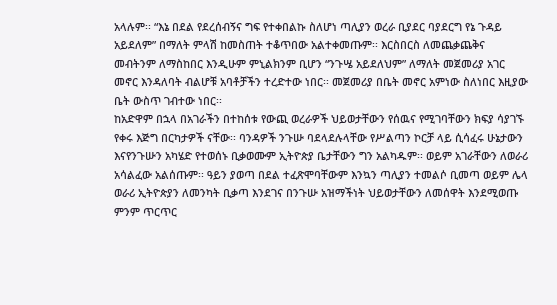አላሉም፡፡ “እኔ በደል የደረሰብኝና ግፍ የተቀበልኩ ስለሆነ ጣሊያን ወረራ ቢያደር ባያደርግ የኔ ጉዳይ አይደለም” በማለት ምላሽ ከመስጠት ተቆጥበው አልተቀመጡም፡፡ እርስበርስ ለመጨቃጨቅና መብትንም ለማስከበር እንዲሁም ምኒልክንም ቢሆን “ንጉሤ አይደለህም” ለማለት መጀመሪያ አገር መኖር እንዳለባት ብልሆቹ አባቶቻችን ተረድተው ነበር፡፡ መጀመሪያ በቤት መኖር አምነው ስለነበር እዚያው ቤት ውስጥ ገብተው ነበር፡፡
ከአድዋም በኋላ በአገራችን በተከሰቱ የውጪ ወረራዎች ህይወታቸውን የሰዉና የሚገባቸውን ክፍያ ሳያገኙ የቀሩ እጅግ በርካታዎች ናቸው፡፡ ባንዳዎች ንጉሡ ባደላደሉላቸው የሥልጣን ኮርቻ ላይ ሲሳፈሩ ሁኔታውን እናየንጉሡን አካሄድ የተወሰኑ ቢቃወሙም ኢትዮጵያ ቤታቸውን ግን አልካዱም፡፡ ወይም አገራቸውን ለወራሪ አሳልፈው አልሰጡም፡፡ ዓይን ያወጣ በደል ተፈጽሞባቸውም እንኳን ጣሊያን ተመልሶ ቢመጣ ወይም ሌላ ወራሪ ኢትዮጵያን ለመንካት ቢቃጣ እንደገና በንጉሡ አዝማችነት ህይወታቸውን ለመሰዋት እንደሚወጡ ምንም ጥርጥር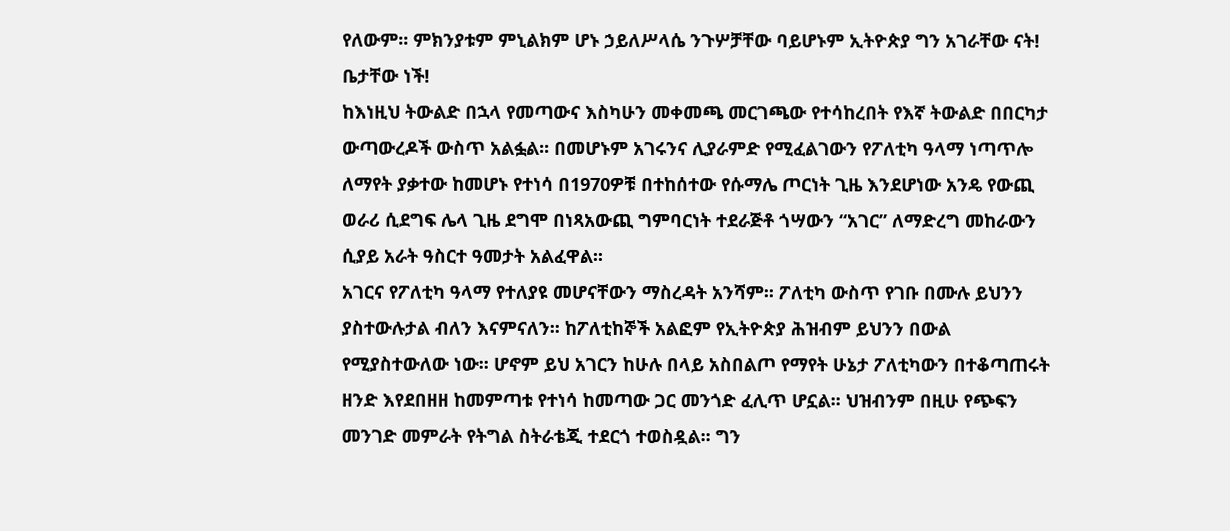የለውም፡፡ ምክንያቱም ምኒልክም ሆኑ ኃይለሥላሴ ንጉሦቻቸው ባይሆኑም ኢትዮጵያ ግን አገራቸው ናት! ቤታቸው ነች!
ከእነዚህ ትውልድ በኋላ የመጣውና እስካሁን መቀመጫ መርገጫው የተሳከረበት የእኛ ትውልድ በበርካታ ውጣውረዶች ውስጥ አልፏል፡፡ በመሆኑም አገሩንና ሊያራምድ የሚፈልገውን የፖለቲካ ዓላማ ነጣጥሎ ለማየት ያቃተው ከመሆኑ የተነሳ በ1970ዎቹ በተከሰተው የሱማሌ ጦርነት ጊዜ እንደሆነው አንዴ የውጪ ወራሪ ሲደግፍ ሌላ ጊዜ ደግሞ በነጻአውጪ ግምባርነት ተደራጅቶ ጎሣውን “አገር” ለማድረግ መከራውን ሲያይ አራት ዓስርተ ዓመታት አልፈዋል፡፡
አገርና የፖለቲካ ዓላማ የተለያዩ መሆናቸውን ማስረዳት አንሻም፡፡ ፖለቲካ ውስጥ የገቡ በሙሉ ይህንን ያስተውሉታል ብለን እናምናለን፡፡ ከፖለቲከኞች አልፎም የኢትዮጵያ ሕዝብም ይህንን በውል የሚያስተውለው ነው፡፡ ሆኖም ይህ አገርን ከሁሉ በላይ አስበልጦ የማየት ሁኔታ ፖለቲካውን በተቆጣጠሩት ዘንድ እየደበዘዘ ከመምጣቱ የተነሳ ከመጣው ጋር መንጎድ ፈሊጥ ሆኗል፡፡ ህዝብንም በዚሁ የጭፍን መንገድ መምራት የትግል ስትራቴጂ ተደርጎ ተወስዷል፡፡ ግን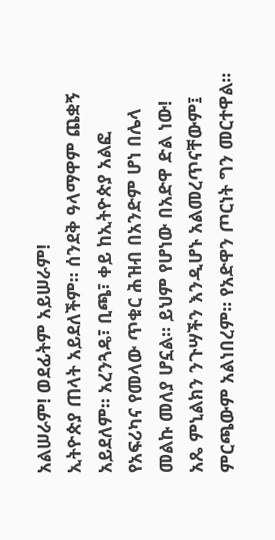አልሠራም! ወደፊትም አይሠራም!
ኢትዮጵያ ጠላት አይደለችም፡፡ ሰንደቅ ዓላማዋም ጨቋኝ አይደለም፡፡ አረንጓዴ፣ ቢጫ፣ ቀይ ከኢትዮጵያ አልፎ የአፍሪካና የመላው ጥቁር ሕዝብ በአንድም ሆነ በሌላ መልኩ መለያ ሆኗል፡፡ ይህም የሆነው በአድዋ ድል ነው! አጼ ምኒልክን ንጉሣችን እንዲሆኑ አልመረጥናቸውም፤ ምርጫውም አልነበረም፡፡ የአድዋን ጦርነት ግን መርተዋል፡፡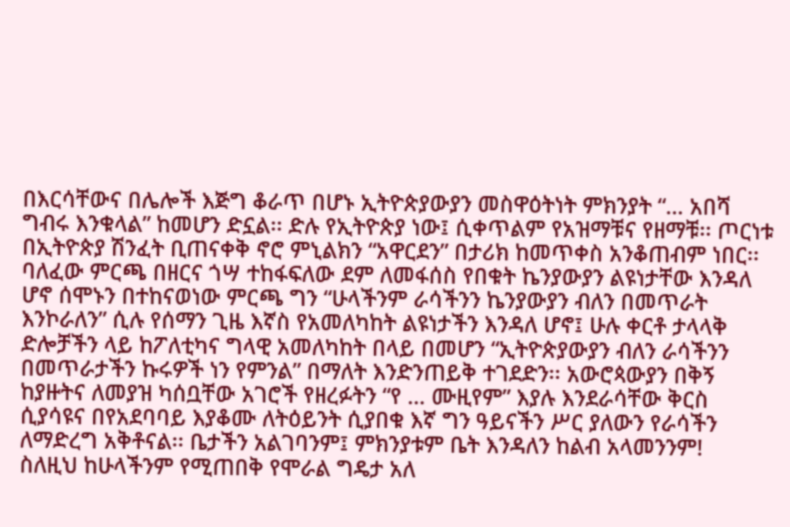በእርሳቸውና በሌሎች እጅግ ቆራጥ በሆኑ ኢትዮጵያውያን መስዋዕትነት ምክንያት “… አበሻ ግብሩ እንቁላል” ከመሆን ድኗል፡፡ ድሉ የኢትዮጵያ ነው፤ ሲቀጥልም የአዝማቹና የዘማቹ፡፡ ጦርነቱ በኢትዮጵያ ሽንፈት ቢጠናቀቅ ኖሮ ምኒልክን “አዋርደን” በታሪክ ከመጥቀስ አንቆጠብም ነበር፡፡
ባለፈው ምርጫ በዘርና ጎሣ ተከፋፍለው ደም ለመፋሰስ የበቁት ኬንያውያን ልዩነታቸው እንዳለ ሆኖ ሰሞኑን በተከናወነው ምርጫ ግን “ሁላችንም ራሳችንን ኬንያውያን ብለን በመጥራት እንኮራለን” ሲሉ የሰማን ጊዜ እኛስ የአመለካከት ልዩነታችን እንዳለ ሆኖ፤ ሁሉ ቀርቶ ታላላቅ ድሎቻችን ላይ ከፖለቲካና ግላዊ አመለካከት በላይ በመሆን “ኢትዮጵያውያን ብለን ራሳችንን በመጥራታችን ኩሩዎች ነን የምንል” በማለት እንድንጠይቅ ተገደድን፡፡ አውሮጳውያን በቅኝ ከያዙትና ለመያዝ ካሰቧቸው አገሮች የዘረፉትን “የ … ሙዚየም” እያሉ እንደራሳቸው ቅርስ ሲያሳዩና በየአደባባይ እያቆሙ ለትዕይንት ሲያበቁ እኛ ግን ዓይናችን ሥር ያለውን የራሳችን ለማድረግ አቅቶናል፡፡ ቤታችን አልገባንም፤ ምክንያቱም ቤት እንዳለን ከልብ አላመንንም!
ስለዚህ ከሁላችንም የሚጠበቅ የሞራል ግዴታ አለ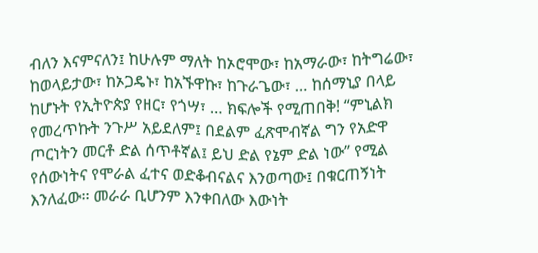ብለን እናምናለን፤ ከሁሉም ማለት ከኦሮሞው፣ ከአማራው፣ ከትግሬው፣ ከወላይታው፣ ከኦጋዴኑ፣ ከአኙዋኩ፣ ከጉራጌው፣ … ከሰማኒያ በላይ ከሆኑት የኢትዮጵያ የዘር፣ የጎሣ፣ … ክፍሎች የሚጠበቅ! “ምኒልክ የመረጥኩት ንጉሥ አይደለም፤ በደልም ፈጽሞብኛል ግን የአድዋ ጦርነትን መርቶ ድል ሰጥቶኛል፤ ይህ ድል የኔም ድል ነው” የሚል የሰውነትና የሞራል ፈተና ወድቆብናልና እንወጣው፤ በቁርጠኝነት እንለፈው፡፡ መራራ ቢሆንም እንቀበለው እውነት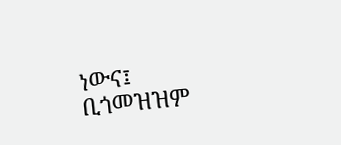ነውና፤ ቢጎመዝዝም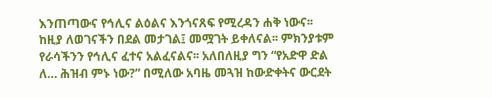እንጠጣውና የኅሊና ልዕልና እንጎናጸፍ የሚረዳን ሐቅ ነውና፡፡ ከዚያ ለወገናችን በደል መታገል፤ መሟገት ይቀለናል፡፡ ምክንያቱም የራሳችንን የኅሊና ፈተና አልፈናልና፡፡ አለበለዚያ ግን “የአድዋ ድል ለ… ሕዝብ ምኑ ነው?” በሚለው አባዜ መጓዝ ከውድቀትና ውርደት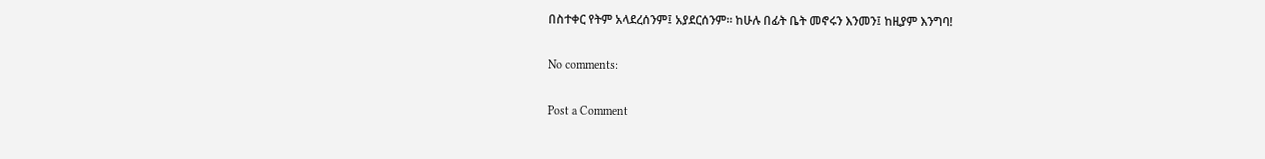በስተቀር የትም አላደረሰንም፤ አያደርሰንም፡፡ ከሁሉ በፊት ቤት መኖሩን እንመን፤ ከዚያም እንግባ!

No comments:

Post a Comment